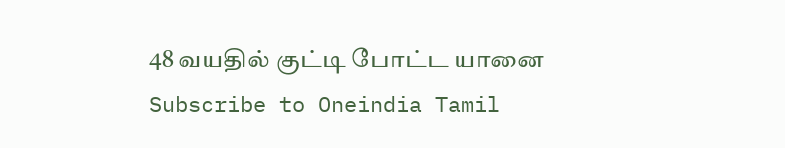48 வயதில் குட்டி போட்ட யானை
Subscribe to Oneindia Tamil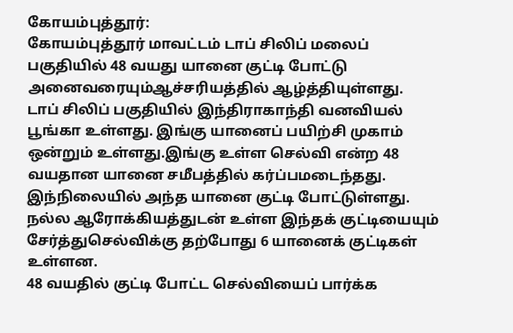கோயம்புத்தூர்:
கோயம்புத்தூர் மாவட்டம் டாப் சிலிப் மலைப் பகுதியில் 48 வயது யானை குட்டி போட்டு அனைவரையும்ஆச்சரியத்தில் ஆழ்த்தியுள்ளது.
டாப் சிலிப் பகுதியில் இந்திராகாந்தி வனவியல் பூங்கா உள்ளது. இங்கு யானைப் பயிற்சி முகாம் ஒன்றும் உள்ளது.இங்கு உள்ள செல்வி என்ற 48 வயதான யானை சமீபத்தில் கர்ப்பமடைந்தது.
இந்நிலையில் அந்த யானை குட்டி போட்டுள்ளது. நல்ல ஆரோக்கியத்துடன் உள்ள இந்தக் குட்டியையும் சேர்த்துசெல்விக்கு தற்போது 6 யானைக் குட்டிகள் உள்ளன.
48 வயதில் குட்டி போட்ட செல்வியைப் பார்க்க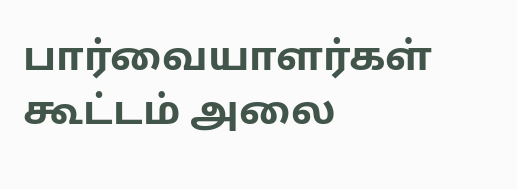பார்வையாளர்கள் கூட்டம் அலை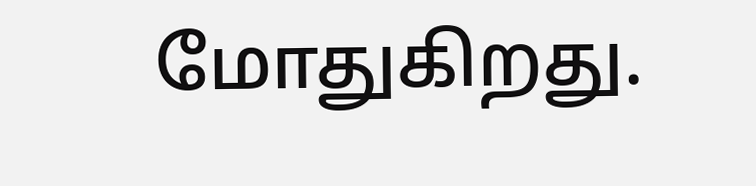மோதுகிறது.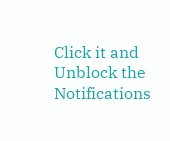Click it and Unblock the Notifications